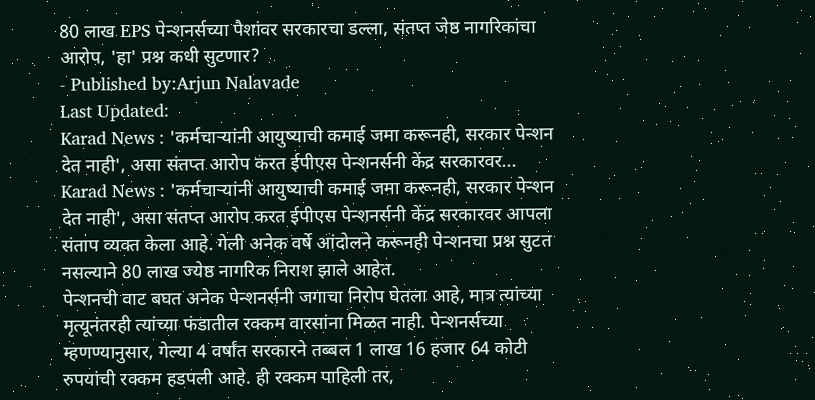80 लाख EPS पेन्शनर्सच्या पैशांवर सरकारचा डल्ला, संतप्त जेष्ठ नागरिकांचा आरोप, 'हा' प्रश्न कधी सुटणार?
- Published by:Arjun Nalavade
Last Updated:
Karad News : 'कर्मचाऱ्यांनी आयुष्याची कमाई जमा करूनही, सरकार पेन्शन देत नाही', असा संतप्त आरोप करत ईपीएस पेन्शनर्सनी केंद्र सरकारवर...
Karad News : 'कर्मचाऱ्यांनी आयुष्याची कमाई जमा करूनही, सरकार पेन्शन देत नाही', असा संतप्त आरोप करत ईपीएस पेन्शनर्सनी केंद्र सरकारवर आपला संताप व्यक्त केला आहे. गेली अनेक वर्षे आंदोलने करूनही पेन्शनचा प्रश्न सुटत नसल्याने 80 लाख ज्येष्ठ नागरिक निराश झाले आहेत.
पेन्शनची वाट बघत अनेक पेन्शनर्सनी जगाचा निरोप घेतला आहे, मात्र त्यांच्या मृत्यूनंतरही त्यांच्या फंडातील रक्कम वारसांना मिळत नाही. पेन्शनर्सच्या म्हणण्यानुसार, गेल्या 4 वर्षांत सरकारने तब्बल 1 लाख 16 हजार 64 कोटी रुपयांची रक्कम हडपली आहे. ही रक्कम पाहिली तर,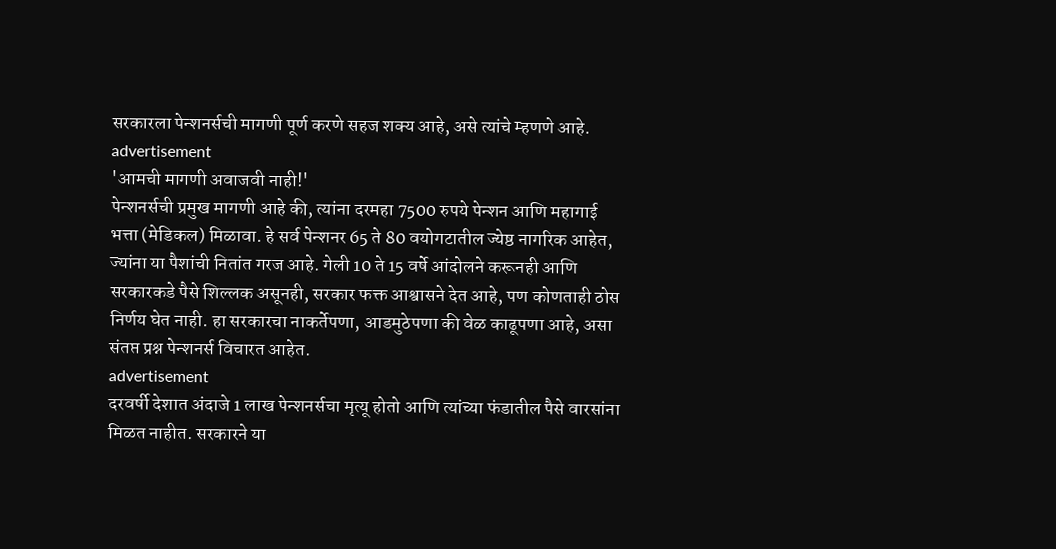सरकारला पेन्शनर्सची मागणी पूर्ण करणे सहज शक्य आहे, असे त्यांचे म्हणणे आहे.
advertisement
'आमची मागणी अवाजवी नाही!'
पेन्शनर्सची प्रमुख मागणी आहे की, त्यांना दरमहा 7500 रुपये पेन्शन आणि महागाई भत्ता (मेडिकल) मिळावा. हे सर्व पेन्शनर 65 ते 80 वयोगटातील ज्येष्ठ नागरिक आहेत, ज्यांना या पैशांची नितांत गरज आहे. गेली 10 ते 15 वर्षे आंदोलने करूनही आणि सरकारकडे पैसे शिल्लक असूनही, सरकार फक्त आश्वासने देत आहे, पण कोणताही ठोस निर्णय घेत नाही. हा सरकारचा नाकर्तेपणा, आडमुठेपणा की वेळ काढूपणा आहे, असा संतप्त प्रश्न पेन्शनर्स विचारत आहेत.
advertisement
दरवर्षी देशात अंदाजे 1 लाख पेन्शनर्सचा मृत्यू होतो आणि त्यांच्या फंडातील पैसे वारसांना मिळत नाहीत. सरकारने या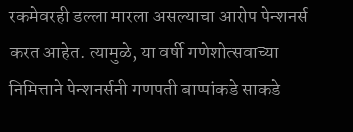रकमेवरही डल्ला मारला असल्याचा आरोप पेन्शनर्स करत आहेत. त्यामुळे, या वर्षी गणेशोत्सवाच्या निमित्ताने पेन्शनर्सनी गणपती बाप्पांकडे साकडे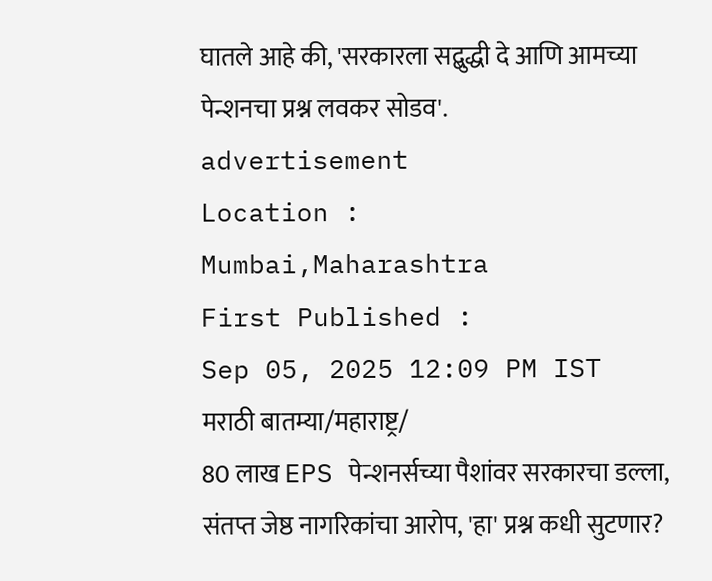घातले आहे की, 'सरकारला सद्बुद्धी दे आणि आमच्या पेन्शनचा प्रश्न लवकर सोडव'.
advertisement
Location :
Mumbai,Maharashtra
First Published :
Sep 05, 2025 12:09 PM IST
मराठी बातम्या/महाराष्ट्र/
80 लाख EPS पेन्शनर्सच्या पैशांवर सरकारचा डल्ला, संतप्त जेष्ठ नागरिकांचा आरोप, 'हा' प्रश्न कधी सुटणार?